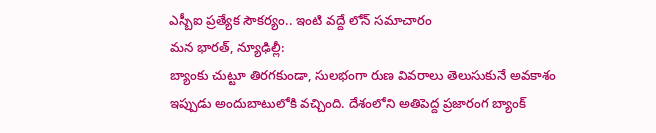ఎస్బీఐ ప్రత్యేక సౌకర్యం.. ఇంటి వద్దే లోన్ సమాచారం
మన భారత్, న్యూఢిల్లీ:
బ్యాంకు చుట్టూ తిరగకుండా, సులభంగా రుణ వివరాలు తెలుసుకునే అవకాశం ఇప్పుడు అందుబాటులోకి వచ్చింది. దేశంలోని అతిపెద్ద ప్రజారంగ బ్యాంక్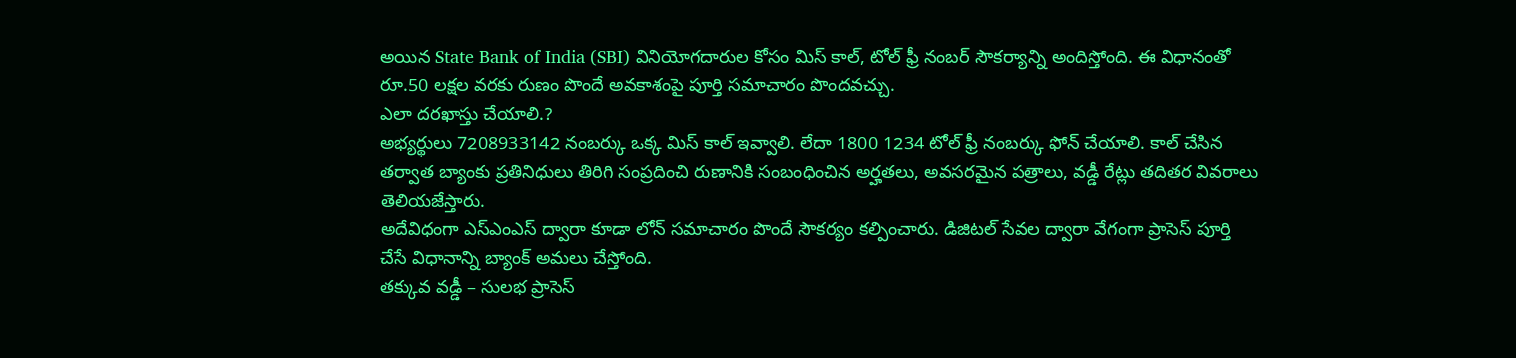అయిన State Bank of India (SBI) వినియోగదారుల కోసం మిస్ కాల్, టోల్ ఫ్రీ నంబర్ సౌకర్యాన్ని అందిస్తోంది. ఈ విధానంతో రూ.50 లక్షల వరకు రుణం పొందే అవకాశంపై పూర్తి సమాచారం పొందవచ్చు.
ఎలా దరఖాస్తు చేయాలి.?
అభ్యర్థులు 7208933142 నంబర్కు ఒక్క మిస్ కాల్ ఇవ్వాలి. లేదా 1800 1234 టోల్ ఫ్రీ నంబర్కు ఫోన్ చేయాలి. కాల్ చేసిన తర్వాత బ్యాంకు ప్రతినిధులు తిరిగి సంప్రదించి రుణానికి సంబంధించిన అర్హతలు, అవసరమైన పత్రాలు, వడ్డీ రేట్లు తదితర వివరాలు తెలియజేస్తారు.
అదేవిధంగా ఎస్ఎంఎస్ ద్వారా కూడా లోన్ సమాచారం పొందే సౌకర్యం కల్పించారు. డిజిటల్ సేవల ద్వారా వేగంగా ప్రాసెస్ పూర్తి చేసే విధానాన్ని బ్యాంక్ అమలు చేస్తోంది.
తక్కువ వడ్డీ – సులభ ప్రాసెస్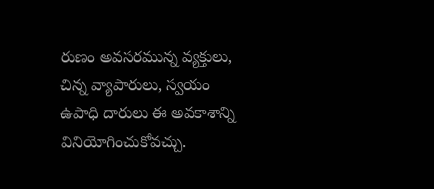రుణం అవసరమున్న వ్యక్తులు, చిన్న వ్యాపారులు, స్వయం ఉపాధి దారులు ఈ అవకాశాన్ని వినియోగించుకోవచ్చు.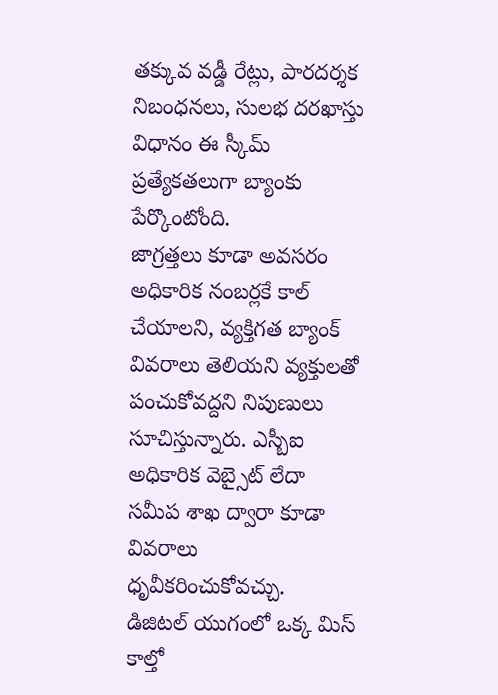తక్కువ వడ్డీ రేట్లు, పారదర్శక నిబంధనలు, సులభ దరఖాస్తు విధానం ఈ స్కీమ్ ప్రత్యేకతలుగా బ్యాంకు పేర్కొంటోంది.
జాగ్రత్తలు కూడా అవసరం
అధికారిక నంబర్లకే కాల్ చేయాలని, వ్యక్తిగత బ్యాంక్ వివరాలు తెలియని వ్యక్తులతో పంచుకోవద్దని నిపుణులు సూచిస్తున్నారు. ఎస్బీఐ అధికారిక వెబ్సైట్ లేదా సమీప శాఖ ద్వారా కూడా వివరాలు ధృవీకరించుకోవచ్చు.
డిజిటల్ యుగంలో ఒక్క మిస్ కాల్తో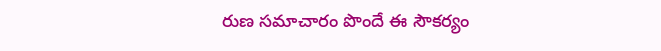రుణ సమాచారం పొందే ఈ సౌకర్యం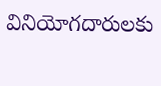వినియోగదారులకు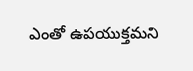ఎంతో ఉపయుక్తమని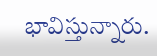భావిస్తున్నారు.